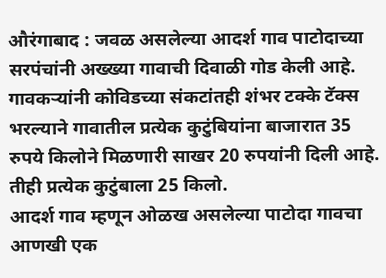औरंगाबाद : जवळ असलेल्या आदर्श गाव पाटोदाच्या सरपंचांनी अख्ख्या गावाची दिवाळी गोड केली आहे. गावकऱ्यांनी कोविडच्या संकटांतही शंभर टक्के टॅक्स भरल्याने गावातील प्रत्येक कुटुंबियांना बाजारात 35 रुपये किलोने मिळणारी साखर 20 रुपयांनी दिली आहे. तीही प्रत्येक कुटुंबाला 25 किलो.
आदर्श गाव म्हणून ओळख असलेल्या पाटोदा गावचा आणखी एक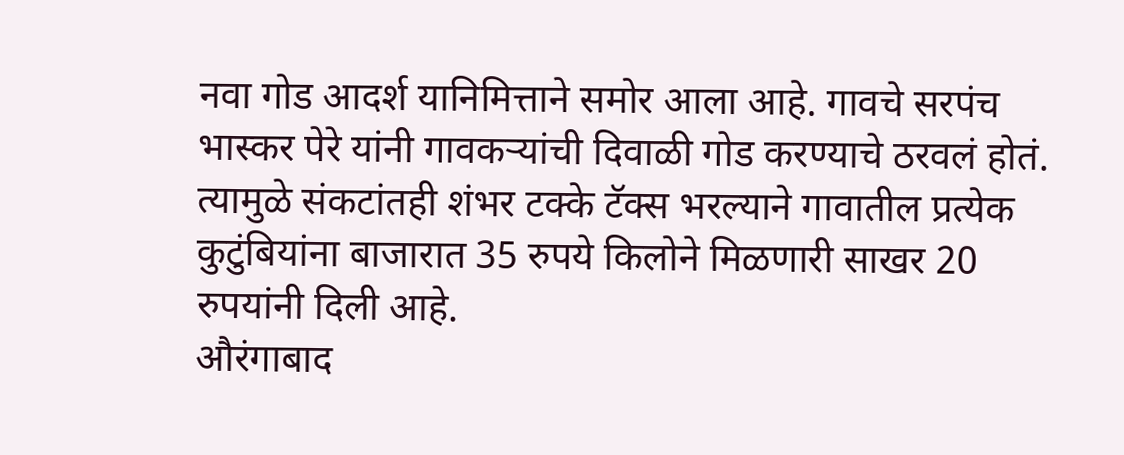नवा गोड आदर्श यानिमित्ताने समोर आला आहे. गावचे सरपंच भास्कर पेरे यांनी गावकऱ्यांची दिवाळी गोड करण्याचे ठरवलं होतं. त्यामुळे संकटांतही शंभर टक्के टॅक्स भरल्याने गावातील प्रत्येक कुटुंबियांना बाजारात 35 रुपये किलोने मिळणारी साखर 20 रुपयांनी दिली आहे.
औरंगाबाद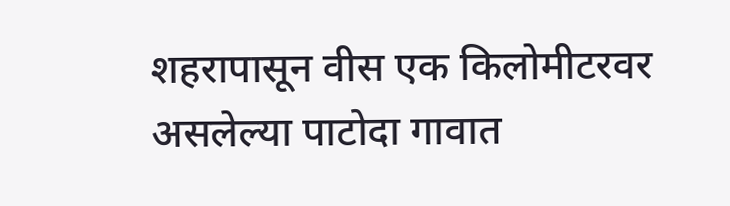शहरापासून वीस एक किलोमीटरवर असलेल्या पाटोदा गावात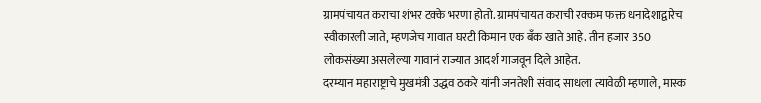ग्रामपंचायत कराचा शंभर टक्के भरणा होतो. ग्रामपंचायत कराची रक्कम फक्त धनादेशाद्वारेच स्वीकारली जाते, म्हणजेच गावात घरटी किमान एक बँक खाते आहे. तीन हजार 350 लोकसंख्या असलेल्या गावानं राज्यात आदर्श गाजवून दिले आहेत.
दरम्यान महाराष्ट्राचे मुखमंत्री उद्धव ठकरे यांनी जनतेशी संवाद साधला त्यावेळी म्हणाले, मास्क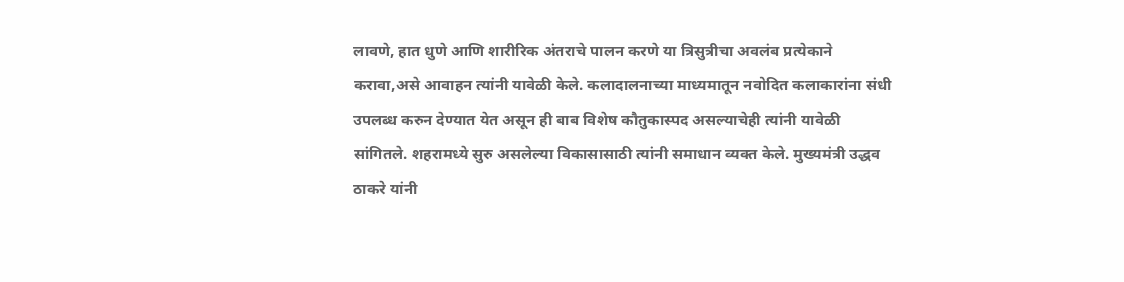लावणे, हात धुणे आणि शारीरिक अंतराचे पालन करणे या त्रिसुत्रीचा अवलंब प्रत्येकाने करावा,असे आवाहन त्यांनी यावेळी केले. कलादालनाच्या माध्यमातून नवोदित कलाकारांना संधी उपलब्ध करुन देण्यात येत असून ही बाब विशेष कौतुकास्पद असल्याचेही त्यांनी यावेळी सांगितले. शहरामध्ये सुरु असलेल्या विकासासाठी त्यांनी समाधान व्यक्त केले. मुख्यमंत्री उद्धव ठाकरे यांनी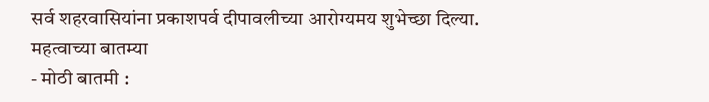सर्व शहरवासियांना प्रकाशपर्व दीपावलीच्या आरोग्यमय शुभेच्छा दिल्या.
महत्वाच्या बातम्या
- मोठी बातमी :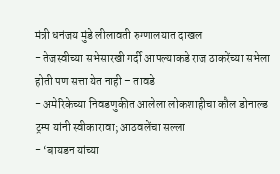मंत्री धनंजय मुंडे लीलावती रुग्णालयात दाखल
- तेजस्वीच्या सभेसारखी गर्दी आपल्याकडे राज ठाकरेंच्या सभेला होती पण सत्ता येत नाही – तावडे
- अमेरिकेच्या निवडणुकीत आलेला लोकशाहीचा कौल डोनाल्ड ट्रम्प यांनी स्वीकारावा; आठवलेंचा सल्ला
- ‘बायडन यांच्या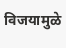विजयामुळे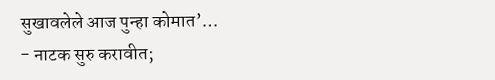सुखावलेले आज पुन्हा कोमात’…
- नाटक सुरु करावीत;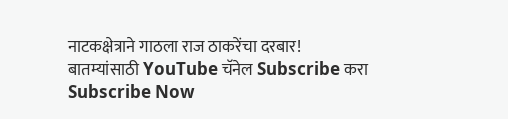नाटकक्षेत्राने गाठला राज ठाकरेंचा दरबार!
बातम्यांसाठी YouTube चॅनेल Subscribe करा
Subscribe Now